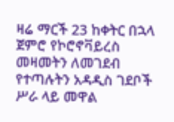ዛሬ ማርች 23 ከቀትር በኋላ ጀምሮ የኮሮኖቫይረስ መዛመትን ለመገደብ የተጣሉትን አዳዲስ ገደቦች ሥራ ላይ መዋል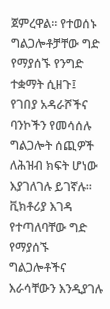ጀምረዋል። የተወሰኑ ግልጋሎቶቻቸው ግድ የማያሰኙ የንግድ ተቋማት ሲዘጉ፤ የገበያ አዳራሾችና ባንኮችን የመሳሰሉ ግልጋሎት ሰጪዎች ለሕዝብ ክፍት ሆነው እያገለገሉ ይገኛሉ። ቪክቶሪያ እገዳ የተጣለባቸው ግድ የማያሰኙ ግልጋሎቶችና እራሳቸውን እንዲያገሉ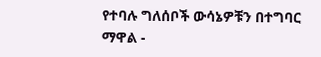የተባሉ ግለሰቦች ውሳኔዎቹን በተግባር ማዋል -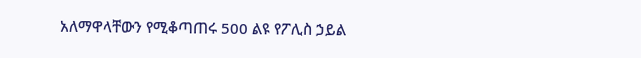አለማዋላቸውን የሚቆጣጠሩ 500 ልዩ የፖሊስ ኃይል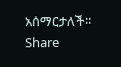አሰማርታለች።
Share